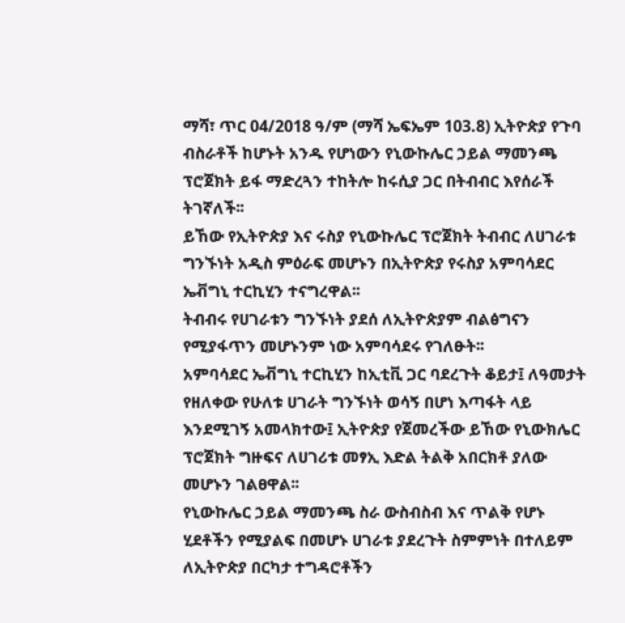ማሻ፣ ጥር 04/2018 ዓ/ም (ማሻ ኤፍኤም 103.8) ኢትዮጵያ የጉባ ብስራቶች ከሆኑት አንዱ የሆነውን የኒውኩሌር ኃይል ማመንጫ ፕሮጀክት ይፋ ማድረጓን ተከትሎ ከሩሲያ ጋር በትብብር እየሰራች ትገኛለች፡፡
ይኸው የኢትዮጵያ እና ሩስያ የኒውኩሌር ፕሮጀክት ትብብር ለሀገራቱ ግንኙነት አዲስ ምዕራፍ መሆኑን በኢትዮጵያ የሩስያ አምባሳደር ኤቭግኒ ተርኪሂን ተናግረዋል፡፡
ትብብሩ የሀገራቱን ግንኙነት ያደሰ ለኢትዮጵያም ብልፅግናን የሚያፋጥን መሆኑንም ነው አምባሳደሩ የገለፁት፡፡
አምባሳደር ኤቭግኒ ተርኪሂን ከኢቲቪ ጋር ባደረጉት ቆይታ፤ ለዓመታት የዘለቀው የሁለቱ ሀገራት ግንኙነት ወሳኝ በሆነ እጣፋት ላይ እንደሚገኝ አመላክተው፤ ኢትዮጵያ የጀመረችው ይኸው የኒውክሌር ፕሮጀክት ግዙፍና ለሀገሪቱ መፃኢ እድል ትልቅ አበርክቶ ያለው መሆኑን ገልፀዋል፡፡
የኒውኩሌር ኃይል ማመንጫ ስራ ውስብስብ እና ጥልቅ የሆኑ ሂደቶችን የሚያልፍ በመሆኑ ሀገራቱ ያደረጉት ስምምነት በተለይም ለኢትዮጵያ በርካታ ተግዳሮቶችን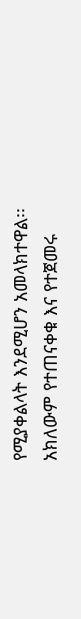የሚያቀልላት እንደሚሆን አመላክተዋል፡፡
አክለውም የተጠናቀቁ እና የተጀመሩ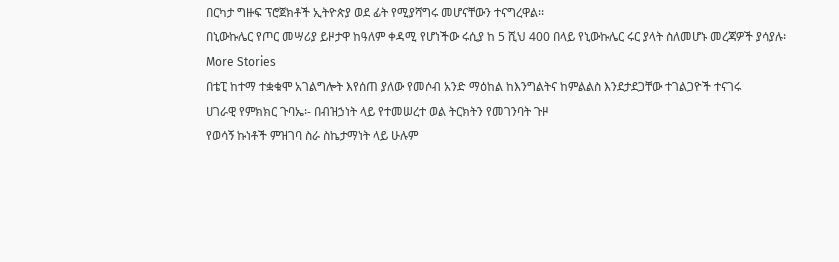በርካታ ግዙፍ ፕሮጀክቶች ኢትዮጵያ ወደ ፊት የሚያሻግሩ መሆናቸውን ተናግረዋል፡፡
በኒውኩሌር የጦር መሣሪያ ይዞታዋ ከዓለም ቀዳሚ የሆነችው ሩሲያ ከ 5 ሺህ 400 በላይ የኒውኩሌር ሩር ያላት ስለመሆኑ መረጃዎች ያሳያሉ፡
More Stories
በቴፒ ከተማ ተቋቁሞ አገልግሎት እየሰጠ ያለው የመሶብ አንድ ማዕከል ከእንግልትና ከምልልስ እንደታደጋቸው ተገልጋዮች ተናገሩ
ሀገራዊ የምክክር ጉባኤ፡- በብዝኃነት ላይ የተመሠረተ ወል ትርክትን የመገንባት ጉዞ
የወሳኝ ኩነቶች ምዝገባ ስራ ስኬታማነት ላይ ሁሉም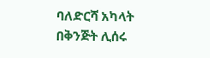ባለድርሻ አካላት በቅንጅት ሊሰሩ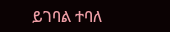ይገባል ተባለ